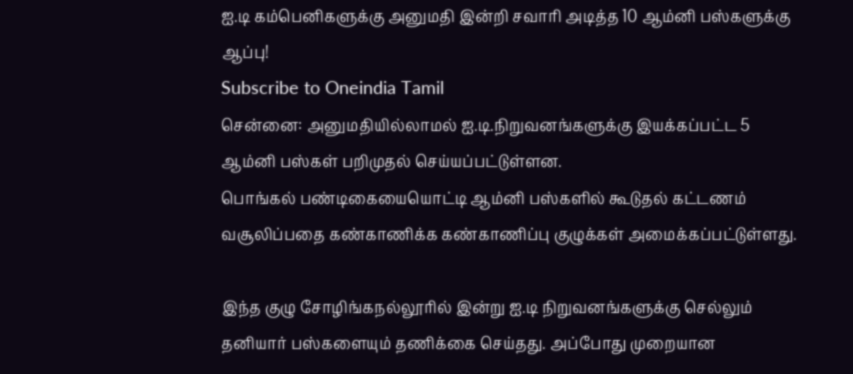ஐ.டி கம்பெனிகளுக்கு அனுமதி இன்றி சவாரி அடித்த 10 ஆம்னி பஸ்களுக்கு ஆப்பு!
Subscribe to Oneindia Tamil
சென்னை: அனுமதியில்லாமல் ஐ.டி.நிறுவனங்களுக்கு இயக்கப்பட்ட 5 ஆம்னி பஸ்கள் பறிமுதல் செய்யப்பட்டுள்ளன.
பொங்கல் பண்டிகையையொட்டி ஆம்னி பஸ்களில் கூடுதல் கட்டணம் வசூலிப்பதை கண்காணிக்க கண்காணிப்பு குழுக்கள் அமைக்கப்பட்டுள்ளது.

இந்த குழு சோழிங்கநல்லூரில் இன்று ஐ.டி நிறுவனங்களுக்கு செல்லும் தனியார் பஸ்களையும் தணிக்கை செய்தது. அப்போது முறையான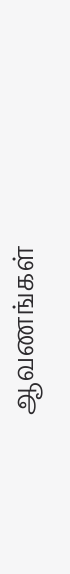ஆவணங்கள்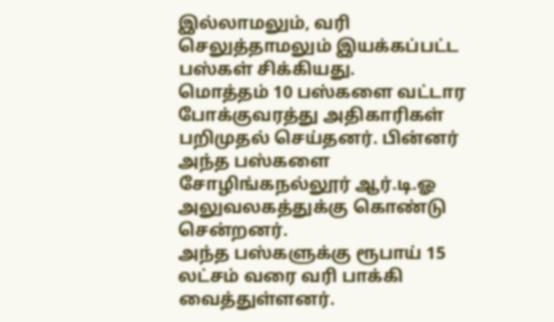இல்லாமலும், வரி செலுத்தாமலும் இயக்கப்பட்ட பஸ்கள் சிக்கியது.
மொத்தம் 10 பஸ்களை வட்டார போக்குவரத்து அதிகாரிகள் பறிமுதல் செய்தனர். பின்னர் அந்த பஸ்களை சோழிங்கநல்லூர் ஆர்.டி.ஓ அலுவலகத்துக்கு கொண்டு சென்றனர்.
அந்த பஸ்களுக்கு ரூபாய் 15 லட்சம் வரை வரி பாக்கி வைத்துள்ளனர்.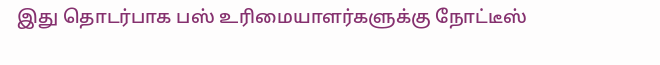இது தொடர்பாக பஸ் உரிமையாளர்களுக்கு நோட்டீஸ்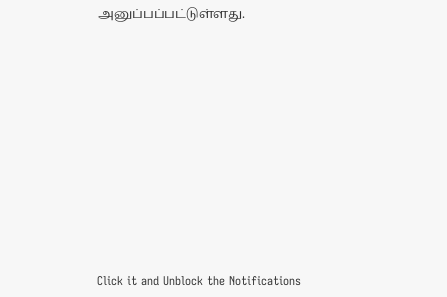அனுப்பப்பட்டுள்ளது.












Click it and Unblock the Notifications